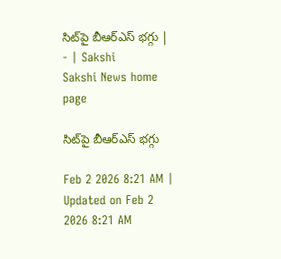సిట్‌పై బీఆర్‌ఎస్‌ భగ్గు | - | Sakshi
Sakshi News home page

సిట్‌పై బీఆర్‌ఎస్‌ భగ్గు

Feb 2 2026 8:21 AM | Updated on Feb 2 2026 8:21 AM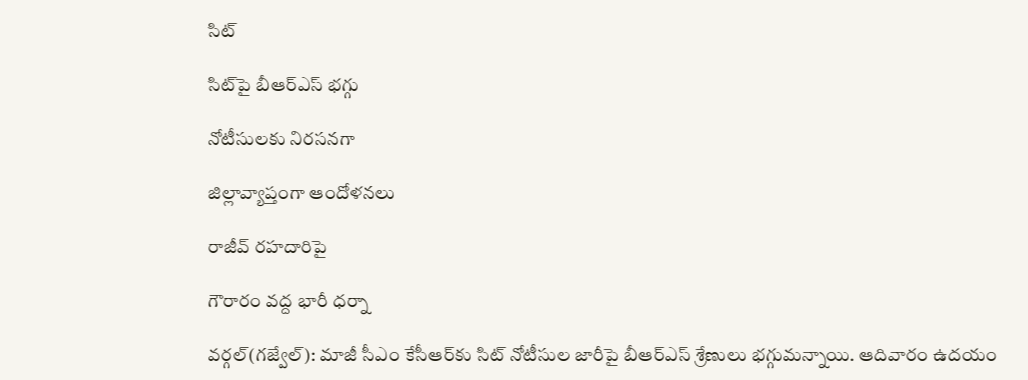సిట్‌

సిట్‌పై బీఆర్‌ఎస్‌ భగ్గు

నోటీసులకు నిరసనగా

జిల్లావ్యాప్తంగా ఆందోళనలు

రాజీవ్‌ రహదారిపై

గౌరారం వద్ద భారీ ధర్నా

వర్గల్‌(గజ్వేల్‌): మాజీ సీఎం కేసీఆర్‌కు సిట్‌ నోటీసుల జారీపై బీఆర్‌ఎస్‌ శ్రేణులు భగ్గుమన్నాయి. ఆదివారం ఉదయం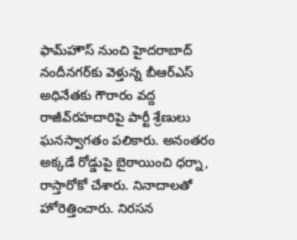ఫామ్‌హౌస్‌ నుంచి హైదరాబాద్‌ నందీనగర్‌కు వెళ్తున్న బీఆర్‌ఎస్‌ అధినేతకు గౌరారం వద్ద రాజీవ్‌రహదారిపై పార్టీ శ్రేణులు ఘనస్వాగతం పలికారు. అనంతరం అక్కడే రోడ్డుపై బైఠాయించి ధర్నా, రాస్తారోకో చేశారు. నినాదాలతో హోరెత్తించారు. నిరసన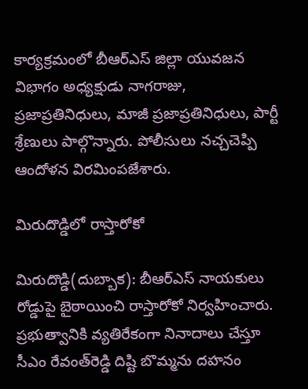కార్యక్రమంలో బీఆర్‌ఎస్‌ జిల్లా యువజన విభాగం అధ్యక్షుడు నాగరాజు, ప్రజాప్రతినిధులు, మాజీ ప్రజాప్రతినిధులు, పార్టీ శ్రేణులు పాల్గొన్నారు. పోలీసులు నచ్చచెప్పి ఆందోళన విరమింపజేశారు.

మిరుదొడ్డిలో రాస్తారోకో

మిరుదొడ్డి(దుబ్బాక): బీఆర్‌ఎస్‌ నాయకులు రోడ్డుపై బైఠాయించి రాస్తారోకో నిర్వహించారు. ప్రభుత్వానికి వ్యతిరేకంగా నినాదాలు చేస్తూ సీఎం రేవంత్‌రెడ్డి దిష్టి బొమ్మను దహనం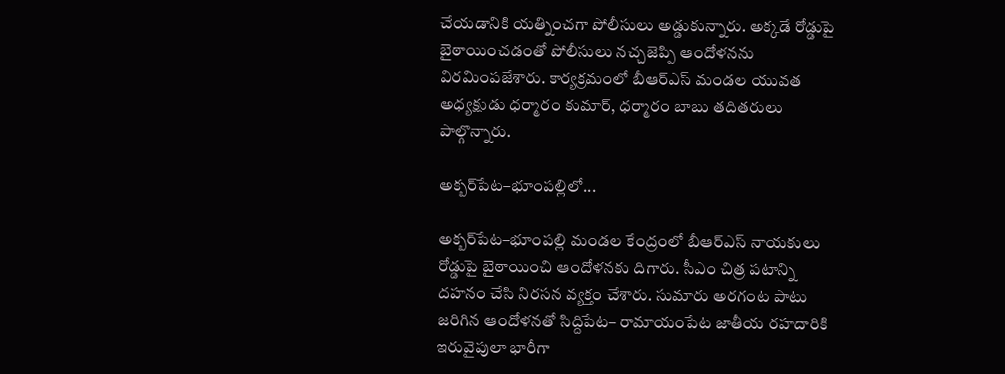చేయడానికి యత్నించగా పోలీసులు అడ్డుకున్నారు. అక్కడే రోడ్డుపై బైఠాయించడంతో పోలీసులు నచ్చజెప్పి ఆందోళనను విరమింపజేశారు. కార్యక్రమంలో బీఆర్‌ఎస్‌ మండల యువత అధ్యక్షుడు ధర్మారం కుమార్‌, ధర్మారం బాబు తదితరులు పాల్గొన్నారు.

అక్బర్‌పేట–భూంపల్లిలో...

అక్బర్‌పేట–భూంపల్లి మండల కేంద్రంలో బీఆర్‌ఎస్‌ నాయకులు రోడ్డుపై బైఠాయించి ఆందోళనకు దిగారు. సీఎం చిత్ర పటాన్ని దహనం చేసి నిరసన వ్యక్తం చేశారు. సుమారు అరగంట పాటు జరిగిన ఆందోళనతో సిద్దిపేట– రామాయంపేట జాతీయ రహదారికి ఇరువైపులా భారీగా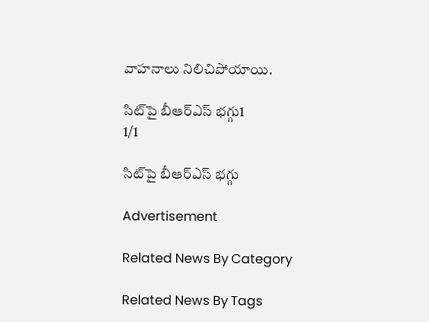వాహనాలు నిలిచిపోయాయి.

సిట్‌పై బీఆర్‌ఎస్‌ భగ్గు1
1/1

సిట్‌పై బీఆర్‌ఎస్‌ భగ్గు

Advertisement

Related News By Category

Related News By Tags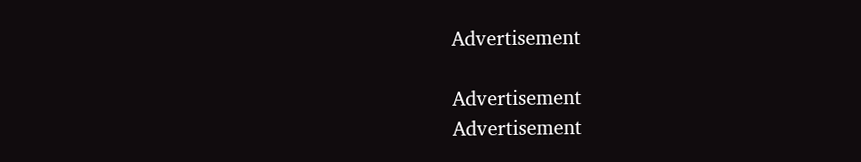Advertisement

Advertisement
Advertisement